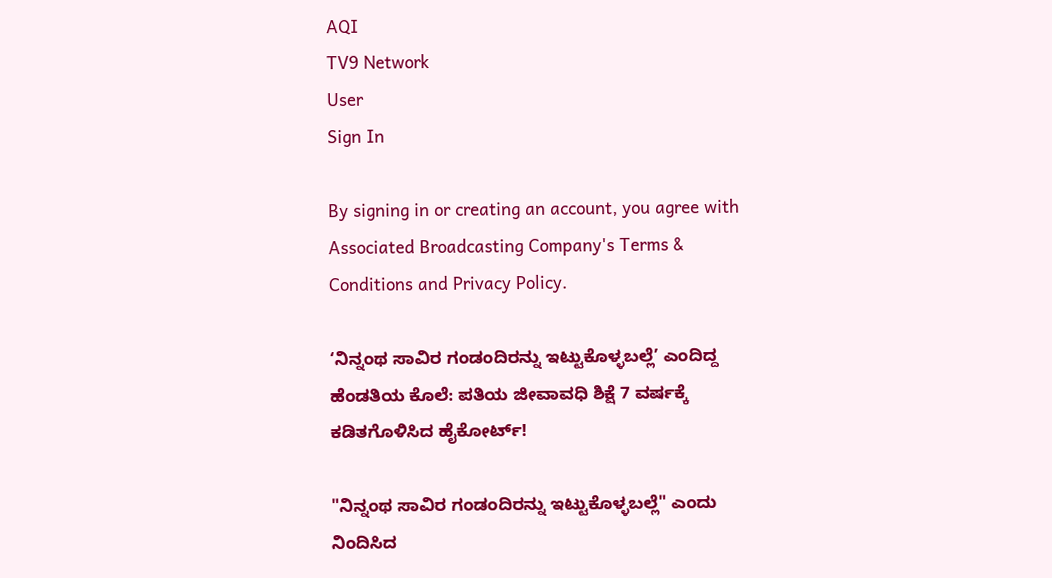AQI
TV9 Network
User
Sign In

By signing in or creating an account, you agree with Associated Broadcasting Company's Terms & Conditions and Privacy Policy.

‘ನಿನ್ನಂಥ ಸಾವಿರ ಗಂಡಂದಿರನ್ನು ಇಟ್ಟುಕೊಳ್ಳಬಲ್ಲೆ’ ಎಂದಿದ್ದ ಹೆಂಡತಿಯ ಕೊಲೆ: ಪತಿಯ ಜೀವಾವಧಿ ಶಿಕ್ಷೆ 7 ವರ್ಷಕ್ಕೆ ಕಡಿತಗೊಳಿಸಿದ ಹೈಕೋರ್ಟ್!

"ನಿನ್ನಂಥ ಸಾವಿರ ಗಂಡಂದಿರನ್ನು ಇಟ್ಟುಕೊಳ್ಳಬಲ್ಲೆ" ಎಂದು ನಿಂದಿಸಿದ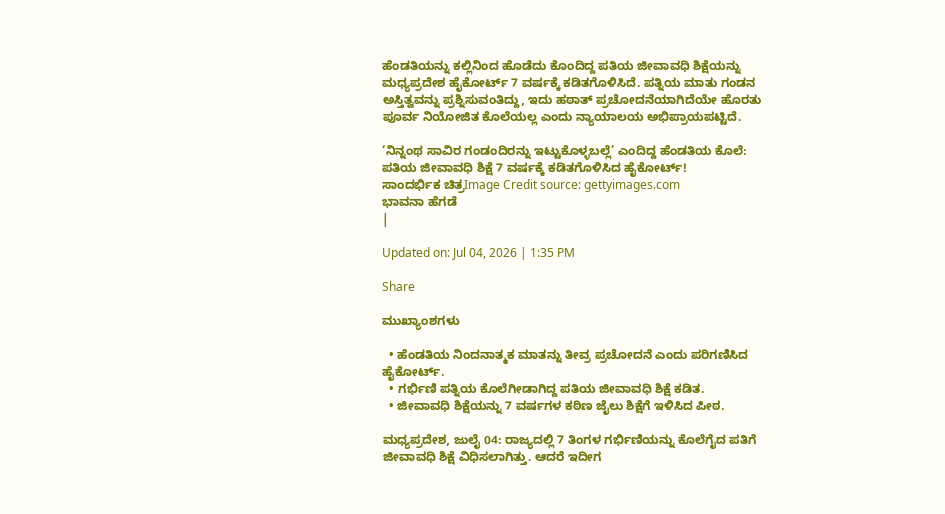ಹೆಂಡತಿಯನ್ನು ಕಲ್ಲಿನಿಂದ ಹೊಡೆದು ಕೊಂದಿದ್ದ ಪತಿಯ ಜೀವಾವಧಿ ಶಿಕ್ಷೆಯನ್ನು ಮಧ್ಯಪ್ರದೇಶ ಹೈಕೋರ್ಟ್ 7 ವರ್ಷಕ್ಕೆ ಕಡಿತಗೊಳಿಸಿದೆ. ಪತ್ನಿಯ ಮಾತು ಗಂಡನ ಅಸ್ತಿತ್ವವನ್ನು ಪ್ರಶ್ನಿಸುವಂತಿದ್ದು, ಇದು ಹಠಾತ್ ಪ್ರಚೋದನೆಯಾಗಿದೆಯೇ ಹೊರತು ಪೂರ್ವ ನಿಯೋಜಿತ ಕೊಲೆಯಲ್ಲ ಎಂದು ನ್ಯಾಯಾಲಯ ಅಭಿಪ್ರಾಯಪಟ್ಟಿದೆ.

‘ನಿನ್ನಂಥ ಸಾವಿರ ಗಂಡಂದಿರನ್ನು ಇಟ್ಟುಕೊಳ್ಳಬಲ್ಲೆ’ ಎಂದಿದ್ದ ಹೆಂಡತಿಯ ಕೊಲೆ: ಪತಿಯ ಜೀವಾವಧಿ ಶಿಕ್ಷೆ 7 ವರ್ಷಕ್ಕೆ ಕಡಿತಗೊಳಿಸಿದ ಹೈಕೋರ್ಟ್!
ಸಾಂದರ್ಭಿಕ ಚಿತ್ರImage Credit source: gettyimages.com
ಭಾವನಾ ಹೆಗಡೆ
|

Updated on: Jul 04, 2026 | 1:35 PM

Share

ಮುಖ್ಯಾಂಶಗಳು

  • ಹೆಂಡತಿಯ ನಿಂದನಾತ್ಮಕ ಮಾತನ್ನು ತೀವ್ರ ಪ್ರಚೋದನೆ ಎಂದು ಪರಿಗಣಿಸಿದ ಹೈಕೋರ್ಟ್.
  • ಗರ್ಭಿಣಿ ಪತ್ನಿಯ ಕೊಲೆಗೀಡಾಗಿದ್ದ ಪತಿಯ ಜೀವಾವಧಿ ಶಿಕ್ಷೆ ಕಡಿತ.
  • ಜೀವಾವಧಿ ಶಿಕ್ಷೆಯನ್ನು 7 ವರ್ಷಗಳ ಕಠಿಣ ಜೈಲು ಶಿಕ್ಷೆಗೆ ಇಳಿಸಿದ ಪೀಠ.

ಮಧ್ಯಪ್ರದೇಶ, ಜುಲೈ 04: ರಾಜ್ಯದಲ್ಲಿ 7 ತಿಂಗಳ ಗರ್ಭಿಣಿಯನ್ನು ಕೊಲೆಗೈದ ಪತಿಗೆ ಜೀವಾವಧಿ ಶಿಕ್ಷೆ ವಿಧಿಸಲಾಗಿತ್ತು. ಆದರೆ ಇದೀಗ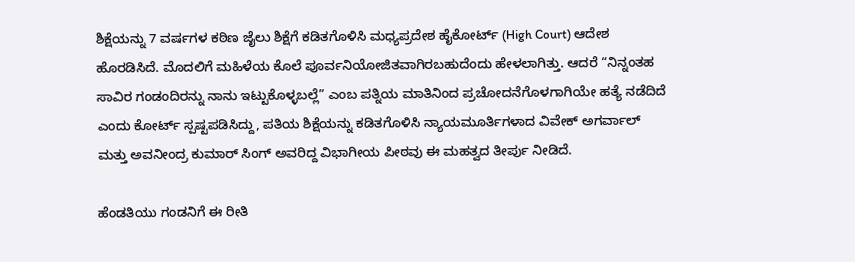ಶಿಕ್ಷೆಯನ್ನು 7 ವರ್ಷಗಳ ಕಠಿಣ ಜೈಲು ಶಿಕ್ಷೆಗೆ ಕಡಿತಗೊಳಿಸಿ ಮಧ್ಯಪ್ರದೇಶ ಹೈಕೋರ್ಟ್ (High Court) ಆದೇಶ ಹೊರಡಿಸಿದೆ. ಮೊದಲಿಗೆ ಮಹಿಳೆಯ ಕೊಲೆ ಪೂರ್ವನಿಯೋಜಿತವಾಗಿರಬಹುದೆಂದು ಹೇಳಲಾಗಿತ್ತು. ಆದರೆ “ನಿನ್ನಂತಹ ಸಾವಿರ ಗಂಡಂದಿರನ್ನು ನಾನು ಇಟ್ಟುಕೊಳ್ಳಬಲ್ಲೆ” ಎಂಬ ಪತ್ನಿಯ ಮಾತಿನಿಂದ ಪ್ರಚೋದನೆಗೊಳಗಾಗಿಯೇ ಹತ್ಯೆ ನಡೆದಿದೆ ಎಂದು ಕೋರ್ಟ್ ಸ್ಪಷ್ಟಪಡಿಸಿದ್ದು, ಪತಿಯ ಶಿಕ್ಷೆಯನ್ನು ಕಡಿತಗೊಳಿಸಿ ನ್ಯಾಯಮೂರ್ತಿಗಳಾದ ವಿವೇಕ್ ಅಗರ್ವಾಲ್ ಮತ್ತು ಅವನೀಂದ್ರ ಕುಮಾರ್ ಸಿಂಗ್ ಅವರಿದ್ದ ವಿಭಾಗೀಯ ಪೀಠವು ಈ ಮಹತ್ವದ ತೀರ್ಪು ನೀಡಿದೆ.

ಹೆಂಡತಿಯು ಗಂಡನಿಗೆ ಈ ರೀತಿ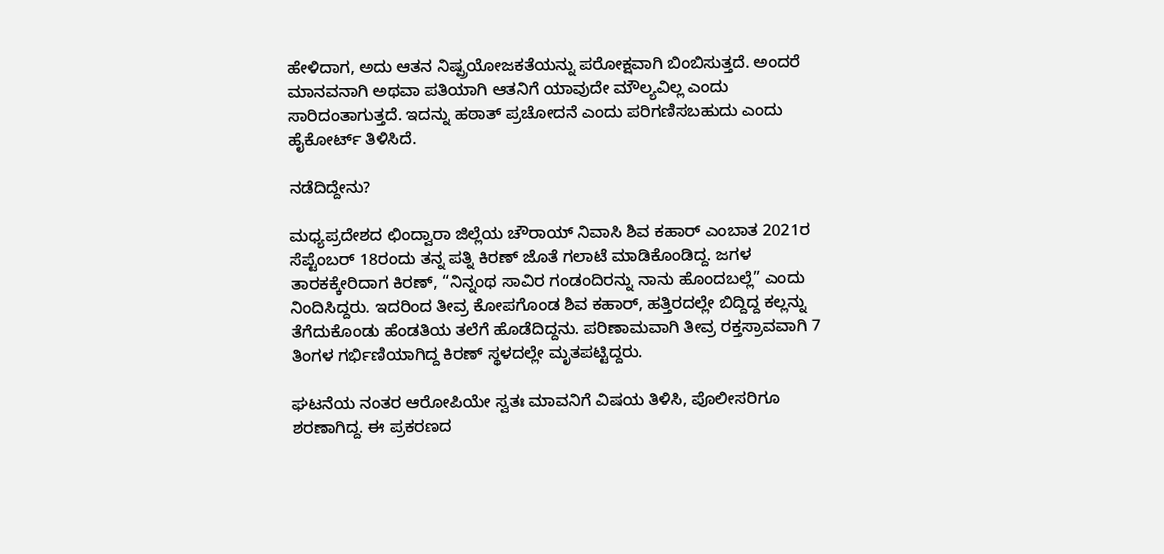ಹೇಳಿದಾಗ, ಅದು ಆತನ ನಿಷ್ಪ್ರಯೋಜಕತೆಯನ್ನು ಪರೋಕ್ಷವಾಗಿ ಬಿಂಬಿಸುತ್ತದೆ. ಅಂದರೆ ಮಾನವನಾಗಿ ಅಥವಾ ಪತಿಯಾಗಿ ಆತನಿಗೆ ಯಾವುದೇ ಮೌಲ್ಯವಿಲ್ಲ ಎಂದು ಸಾರಿದಂತಾಗುತ್ತದೆ. ಇದನ್ನು ಹಠಾತ್ ಪ್ರಚೋದನೆ ಎಂದು ಪರಿಗಣಿಸಬಹುದು ಎಂದು ಹೈಕೋರ್ಟ್ ತಿಳಿಸಿದೆ.

ನಡೆದಿದ್ದೇನು?

ಮಧ್ಯಪ್ರದೇಶದ ಛಿಂದ್ವಾರಾ ಜಿಲ್ಲೆಯ ಚೌರಾಯ್ ನಿವಾಸಿ ಶಿವ ಕಹಾರ್ ಎಂಬಾತ 2021ರ ಸೆಪ್ಟೆಂಬರ್ 18ರಂದು ತನ್ನ ಪತ್ನಿ ಕಿರಣ್ ಜೊತೆ ಗಲಾಟೆ ಮಾಡಿಕೊಂಡಿದ್ದ. ಜಗಳ ತಾರಕಕ್ಕೇರಿದಾಗ ಕಿರಣ್, “ನಿನ್ನಂಥ ಸಾವಿರ ಗಂಡಂದಿರನ್ನು ನಾನು ಹೊಂದಬಲ್ಲೆ” ಎಂದು ನಿಂದಿಸಿದ್ದರು. ಇದರಿಂದ ತೀವ್ರ ಕೋಪಗೊಂಡ ಶಿವ ಕಹಾರ್, ಹತ್ತಿರದಲ್ಲೇ ಬಿದ್ದಿದ್ದ ಕಲ್ಲನ್ನು ತೆಗೆದುಕೊಂಡು ಹೆಂಡತಿಯ ತಲೆಗೆ ಹೊಡೆದಿದ್ದನು. ಪರಿಣಾಮವಾಗಿ ತೀವ್ರ ರಕ್ತಸ್ರಾವವಾಗಿ 7 ತಿಂಗಳ ಗರ್ಭಿಣಿಯಾಗಿದ್ದ ಕಿರಣ್ ಸ್ಥಳದಲ್ಲೇ ಮೃತಪಟ್ಟಿದ್ದರು.

ಘಟನೆಯ ನಂತರ ಆರೋಪಿಯೇ ಸ್ವತಃ ಮಾವನಿಗೆ ವಿಷಯ ತಿಳಿಸಿ, ಪೊಲೀಸರಿಗೂ ಶರಣಾಗಿದ್ದ. ಈ ಪ್ರಕರಣದ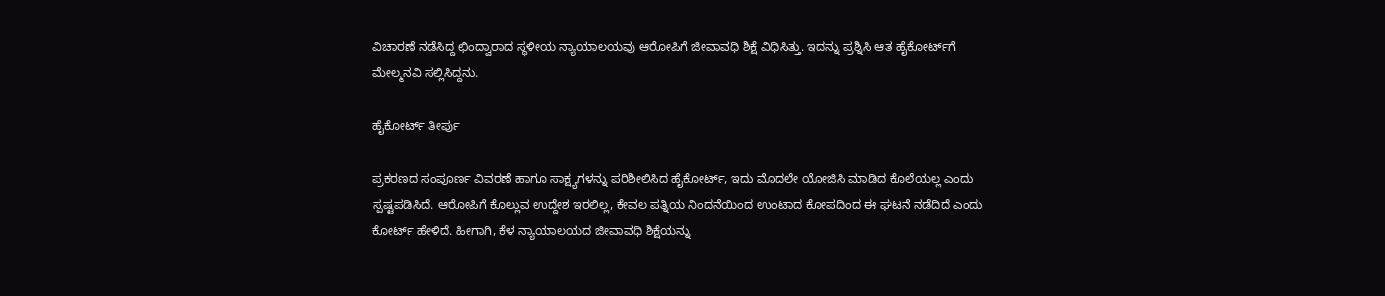ವಿಚಾರಣೆ ನಡೆಸಿದ್ದ ಛಿಂದ್ವಾರಾದ ಸ್ಥಳೀಯ ನ್ಯಾಯಾಲಯವು ಆರೋಪಿಗೆ ಜೀವಾವಧಿ ಶಿಕ್ಷೆ ವಿಧಿಸಿತ್ತು. ಇದನ್ನು ಪ್ರಶ್ನಿಸಿ ಆತ ಹೈಕೋರ್ಟ್‌ಗೆ ಮೇಲ್ಮನವಿ ಸಲ್ಲಿಸಿದ್ದನು.

ಹೈಕೋರ್ಟ್ ತೀರ್ಪು

ಪ್ರಕರಣದ ಸಂಪೂರ್ಣ ವಿವರಣೆ ಹಾಗೂ ಸಾಕ್ಷ್ಯಗಳನ್ನು ಪರಿಶೀಲಿಸಿದ ಹೈಕೋರ್ಟ್, ಇದು ಮೊದಲೇ ಯೋಜಿಸಿ ಮಾಡಿದ ಕೊಲೆಯಲ್ಲ ಎಂದು ಸ್ಪಷ್ಟಪಡಿಸಿದೆ. ಆರೋಪಿಗೆ ಕೊಲ್ಲುವ ಉದ್ದೇಶ ಇರಲಿಲ್ಲ, ಕೇವಲ ಪತ್ನಿಯ ನಿಂದನೆಯಿಂದ ಉಂಟಾದ ಕೋಪದಿಂದ ಈ ಘಟನೆ ನಡೆದಿದೆ ಎಂದು ಕೋರ್ಟ್ ಹೇಳಿದೆ. ಹೀಗಾಗಿ, ಕೆಳ ನ್ಯಾಯಾಲಯದ ಜೀವಾವಧಿ ಶಿಕ್ಷೆಯನ್ನು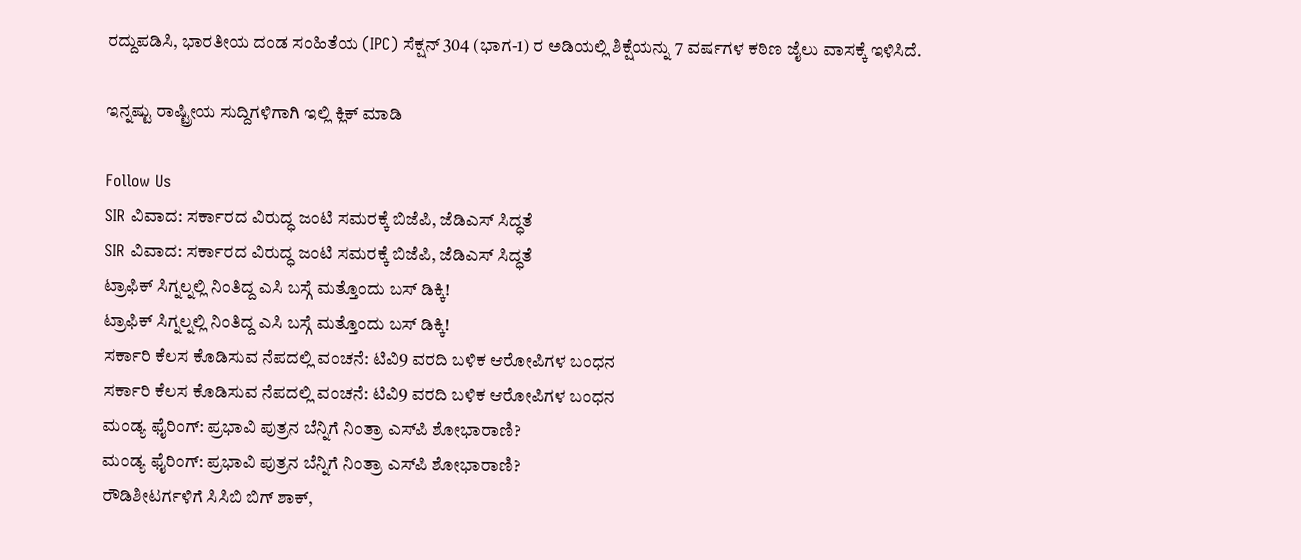ರದ್ದುಪಡಿಸಿ, ಭಾರತೀಯ ದಂಡ ಸಂಹಿತೆಯ (IPC) ಸೆಕ್ಷನ್ 304 (ಭಾಗ-1) ರ ಅಡಿಯಲ್ಲಿ ಶಿಕ್ಷೆಯನ್ನು 7 ವರ್ಷಗಳ ಕಠಿಣ ಜೈಲು ವಾಸಕ್ಕೆ ಇಳಿಸಿದೆ.

ಇನ್ನಷ್ಟು ರಾಷ್ಟ್ರೀಯ ಸುದ್ದಿಗಳಿಗಾಗಿ ಇಲ್ಲಿ ಕ್ಲಿಕ್ ಮಾಡಿ

Follow Us
SIR ವಿವಾದ: ಸರ್ಕಾರದ ವಿರುದ್ಧ ಜಂಟಿ ಸಮರಕ್ಕೆ ಬಿಜೆಪಿ, ಜೆಡಿಎಸ್‌ ಸಿದ್ಧತೆ
SIR ವಿವಾದ: ಸರ್ಕಾರದ ವಿರುದ್ಧ ಜಂಟಿ ಸಮರಕ್ಕೆ ಬಿಜೆಪಿ, ಜೆಡಿಎಸ್‌ ಸಿದ್ಧತೆ
ಟ್ರಾಫಿಕ್ ಸಿಗ್ನಲ್ನಲ್ಲಿ ನಿಂತಿದ್ದ ಎಸಿ ಬಸ್ಗೆ ಮತ್ತೊಂದು ಬಸ್ ಡಿಕ್ಕಿ!
ಟ್ರಾಫಿಕ್ ಸಿಗ್ನಲ್ನಲ್ಲಿ ನಿಂತಿದ್ದ ಎಸಿ ಬಸ್ಗೆ ಮತ್ತೊಂದು ಬಸ್ ಡಿಕ್ಕಿ!
ಸರ್ಕಾರಿ ಕೆಲಸ ಕೊಡಿಸುವ ನೆಪದಲ್ಲಿ ವಂಚನೆ: ಟಿವಿ9 ವರದಿ ಬಳಿಕ ಆರೋಪಿಗಳ ಬಂಧನ
ಸರ್ಕಾರಿ ಕೆಲಸ ಕೊಡಿಸುವ ನೆಪದಲ್ಲಿ ವಂಚನೆ: ಟಿವಿ9 ವರದಿ ಬಳಿಕ ಆರೋಪಿಗಳ ಬಂಧನ
ಮಂಡ್ಯ ಫೈರಿಂಗ್: ಪ್ರಭಾವಿ ಪುತ್ರನ ಬೆನ್ನಿಗೆ ನಿಂತ್ರಾ ಎಸ್‌ಪಿ ಶೋಭಾರಾಣಿ?
ಮಂಡ್ಯ ಫೈರಿಂಗ್: ಪ್ರಭಾವಿ ಪುತ್ರನ ಬೆನ್ನಿಗೆ ನಿಂತ್ರಾ ಎಸ್‌ಪಿ ಶೋಭಾರಾಣಿ?
ರೌಡಿಶೀಟರ್ಗಳಿಗೆ ಸಿಸಿಬಿ ಬಿಗ್ ಶಾಕ್,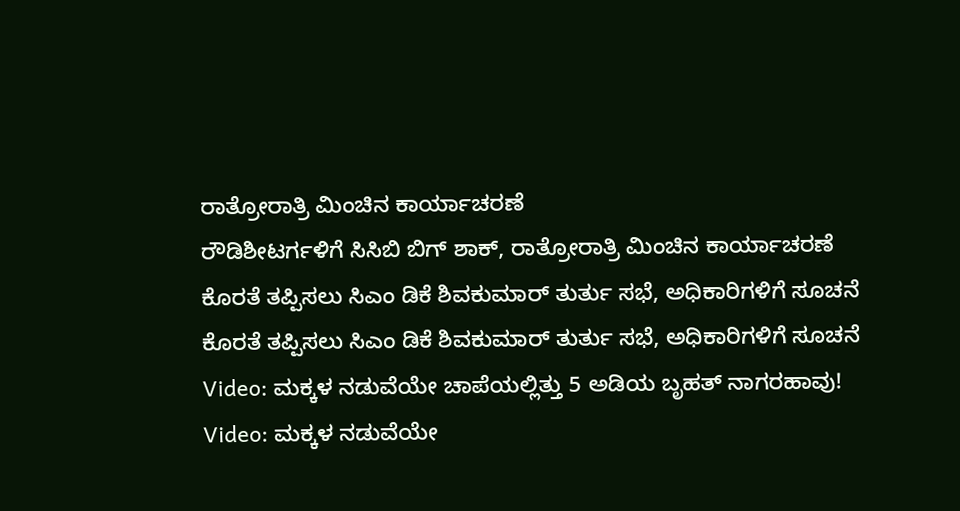ರಾತ್ರೋರಾತ್ರಿ ಮಿಂಚಿನ ಕಾರ್ಯಾಚರಣೆ
ರೌಡಿಶೀಟರ್ಗಳಿಗೆ ಸಿಸಿಬಿ ಬಿಗ್ ಶಾಕ್, ರಾತ್ರೋರಾತ್ರಿ ಮಿಂಚಿನ ಕಾರ್ಯಾಚರಣೆ
ಕೊರತೆ ತಪ್ಪಿಸಲು ಸಿಎಂ ಡಿಕೆ ಶಿವಕುಮಾರ್ ತುರ್ತು ಸಭೆ, ಅಧಿಕಾರಿಗಳಿಗೆ ಸೂಚನೆ
ಕೊರತೆ ತಪ್ಪಿಸಲು ಸಿಎಂ ಡಿಕೆ ಶಿವಕುಮಾರ್ ತುರ್ತು ಸಭೆ, ಅಧಿಕಾರಿಗಳಿಗೆ ಸೂಚನೆ
Video: ಮಕ್ಕಳ ನಡುವೆಯೇ ಚಾಪೆಯಲ್ಲಿತ್ತು 5 ಅಡಿಯ ಬೃಹತ್ ನಾಗರಹಾವು!
Video: ಮಕ್ಕಳ ನಡುವೆಯೇ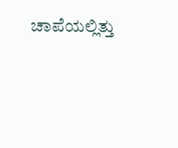ಚಾಪೆಯಲ್ಲಿತ್ತು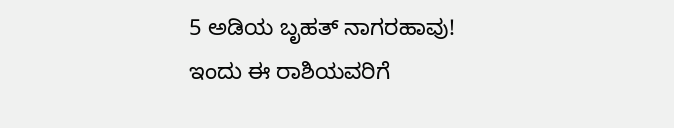5 ಅಡಿಯ ಬೃಹತ್ ನಾಗರಹಾವು!
ಇಂದು ಈ ರಾಶಿಯವರಿಗೆ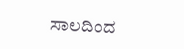ಸಾಲದಿಂದ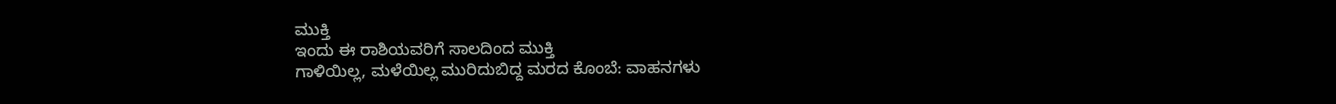ಮುಕ್ತಿ
ಇಂದು ಈ ರಾಶಿಯವರಿಗೆ ಸಾಲದಿಂದ ಮುಕ್ತಿ
ಗಾಳಿಯಿಲ್ಲ, ಮಳೆಯಿಲ್ಲ ಮುರಿದುಬಿದ್ದ ಮರದ ಕೊಂಬೆ: ವಾಹನಗಳು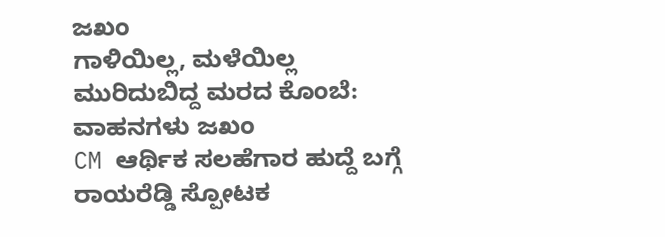ಜಖಂ
ಗಾಳಿಯಿಲ್ಲ, ಮಳೆಯಿಲ್ಲ ಮುರಿದುಬಿದ್ದ ಮರದ ಕೊಂಬೆ: ವಾಹನಗಳು ಜಖಂ
CM ಆರ್ಥಿಕ ಸಲಹೆಗಾರ ಹುದ್ದೆ ಬಗ್ಗೆ ರಾಯರೆಡ್ಡಿ ಸ್ಪೋಟಕ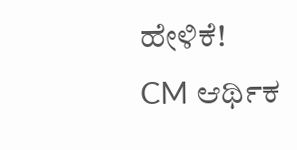ಹೇಳಿಕೆ!
CM ಆರ್ಥಿಕ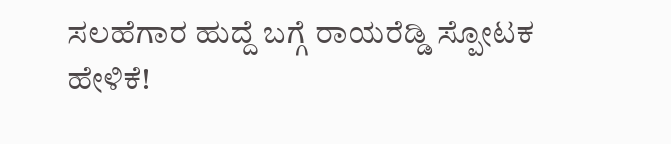ಸಲಹೆಗಾರ ಹುದ್ದೆ ಬಗ್ಗೆ ರಾಯರೆಡ್ಡಿ ಸ್ಪೋಟಕ ಹೇಳಿಕೆ!